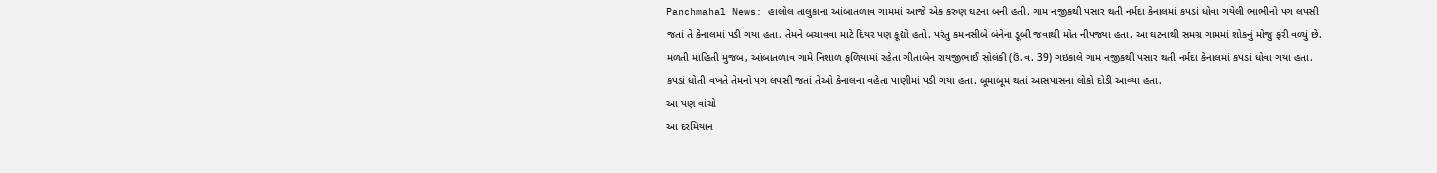Panchmahal News: હાલોલ તાલુકાના આંબાતળાવ ગામમાં આજે એક કરુણ ઘટના બની હતી. ગામ નજીકથી પસાર થતી નર્મદા કેનાલમાં કપડાં ધોવા ગયેલી ભાભીનો પગ લપસી જતાં તે કેનાલમાં પડી ગયા હતા. તેમને બચાવવા માટે દિયર પણ કૂદ્યો હતો. પરંતુ કમનસીબે બંનેના ડૂબી જવાથી મોત નીપજ્યા હતા. આ ઘટનાથી સમગ્ર ગામમાં શોકનું મોજુ ફરી વળ્યું છે.
મળતી માહિતી મુજબ, આંબાતળાવ ગામે નિશાળ ફળિયામાં રહેતા ગીતાબેન રાયજીભાઈ સોલંકી (ઉં.વ. 39) ગઇકાલે ગામ નજીકથી પસાર થતી નર્મદા કેનાલમાં કપડાં ધોવા ગયા હતા. કપડાં ધોતી વખતે તેમનો પગ લપસી જતાં તેઓ કેનાલના વહેતા પાણીમાં પડી ગયા હતા. બૂમાબૂમ થતાં આસપાસના લોકો દોડી આવ્યા હતા.
આ પણ વાંચો
આ દરમિયાન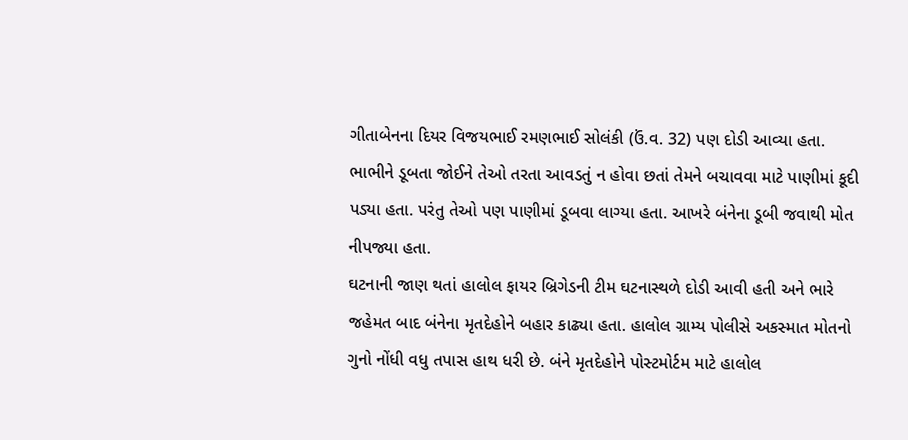ગીતાબેનના દિયર વિજયભાઈ રમણભાઈ સોલંકી (ઉં.વ. 32) પણ દોડી આવ્યા હતા. ભાભીને ડૂબતા જોઈને તેઓ તરતા આવડતું ન હોવા છતાં તેમને બચાવવા માટે પાણીમાં કૂદી પડ્યા હતા. પરંતુ તેઓ પણ પાણીમાં ડૂબવા લાગ્યા હતા. આખરે બંનેના ડૂબી જવાથી મોત નીપજ્યા હતા.
ઘટનાની જાણ થતાં હાલોલ ફાયર બ્રિગેડની ટીમ ઘટનાસ્થળે દોડી આવી હતી અને ભારે જહેમત બાદ બંનેના મૃતદેહોને બહાર કાઢ્યા હતા. હાલોલ ગ્રામ્ય પોલીસે અકસ્માત મોતનો ગુનો નોંધી વધુ તપાસ હાથ ધરી છે. બંને મૃતદેહોને પોસ્ટમોર્ટમ માટે હાલોલ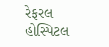રેફરલ હોસ્પિટલ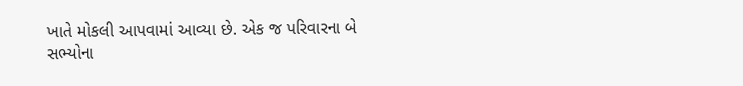ખાતે મોકલી આપવામાં આવ્યા છે. એક જ પરિવારના બે સભ્યોના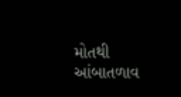મોતથી આંબાતળાવ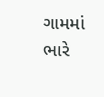ગામમાં ભારે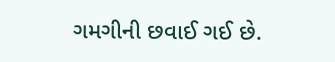ગમગીની છવાઈ ગઈ છે.